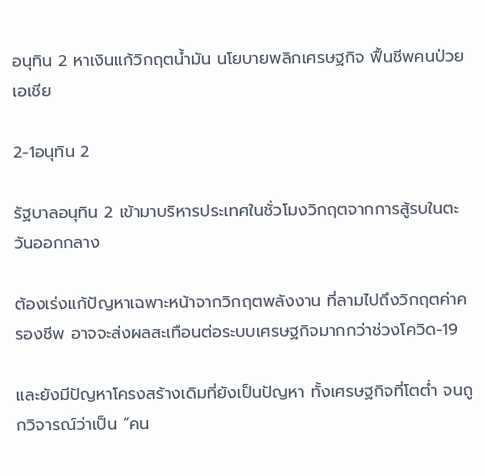อนุทิน 2 หาเงินแก้วิกฤตน้ำมัน นโยบายพลิกเศรษฐกิจ ฟื้นชีพคนป่วยเอเชีย

2-1อนุทิน 2

รัฐบาลอนุทิน 2 เข้ามาบริหารประเทศในชั่วโมงวิกฤตจากการสู้รบในตะวันออกกลาง

ต้องเร่งแก้ปัญหาเฉพาะหน้าจากวิกฤตพลังงาน ที่ลามไปถึงวิกฤตค่าครองชีพ อาจจะส่งผลสะเทือนต่อระบบเศรษฐกิจมากกว่าช่วงโควิด-19

และยังมีปัญหาโครงสร้างเดิมที่ยังเป็นปัญหา ทั้งเศรษฐกิจที่โตต่ำ จนถูกวิจารณ์ว่าเป็น “คน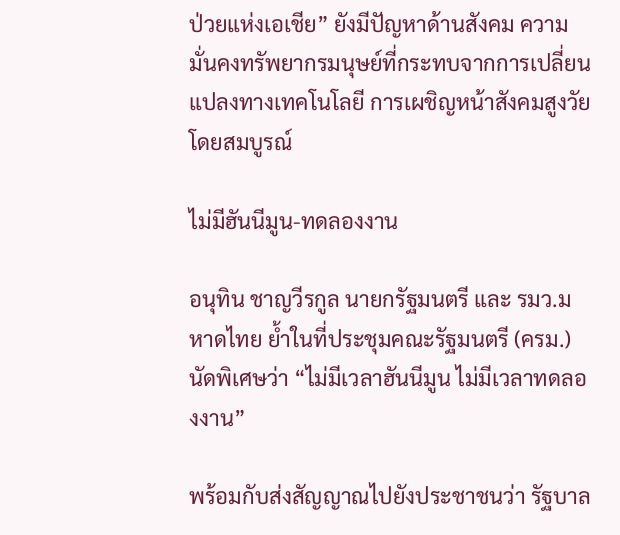ป่วยแห่งเอเชีย” ยังมีปัญหาด้านสังคม ความมั่นคงทรัพยากรมนุษย์ที่กระทบจากการเปลี่ยนแปลงทางเทคโนโลยี การเผชิญหน้าสังคมสูงวัยโดยสมบูรณ์

ไม่มีฮันนีมูน-ทดลองงาน

อนุทิน ชาญวีรกูล นายกรัฐมนตรี และ รมว.มหาดไทย ย้ำในที่ประชุมคณะรัฐมนตรี (ครม.) นัดพิเศษว่า “ไม่มีเวลาฮันนีมูน ไม่มีเวลาทดลองงาน”

พร้อมกับส่งสัญญาณไปยังประชาชนว่า รัฐบาล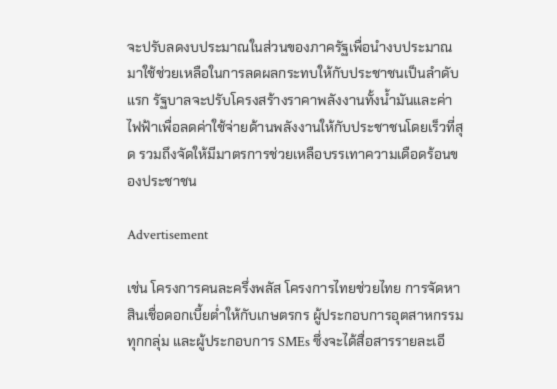จะปรับลดงบประมาณในส่วนของภาครัฐเพื่อนำงบประมาณมาใช้ช่วยเหลือในการลดผลกระทบให้กับประชาชนเป็นลำดับแรก รัฐบาลจะปรับโครงสร้างราคาพลังงานทั้งน้ำมันและค่าไฟฟ้าเพื่อลดค่าใช้จ่ายด้านพลังงานให้กับประชาชนโดยเร็วที่สุด รวมถึงจัดให้มีมาตรการช่วยเหลือบรรเทาความเดือดร้อนของประชาชน

Advertisement

เช่น โครงการคนละครึ่งพลัส โครงการไทยช่วยไทย การจัดหาสินเชื่อดอกเบี้ยต่ำให้กับเกษตรกร ผู้ประกอบการอุตสาหกรรมทุกกลุ่ม และผู้ประกอบการ SMEs ซึ่งจะได้สื่อสารรายละเอี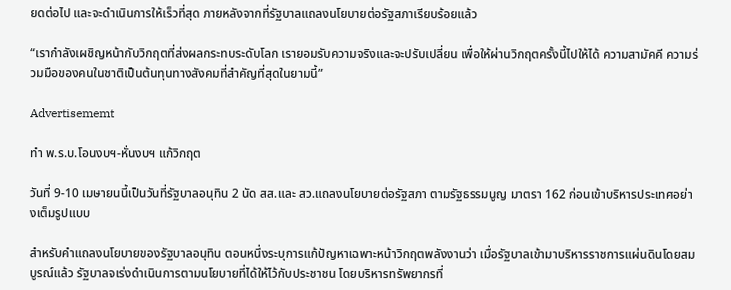ยดต่อไป และจะดำเนินการให้เร็วที่สุด ภายหลังจากที่รัฐบาลแถลงนโยบายต่อรัฐสภาเรียบร้อยแล้ว

“เรากำลังเผชิญหน้ากับวิกฤตที่ส่งผลกระทบระดับโลก เรายอมรับความจริงและจะปรับเปลี่ยน เพื่อให้ผ่านวิกฤตครั้งนี้ไปให้ได้ ความสามัคคี ความร่วมมือของคนในชาติเป็นต้นทุนทางสังคมที่สำคัญที่สุดในยามนี้”

Advertisememt

ทำ พ.ร.บ.โอนงบฯ-หั่นงบฯ แก้วิกฤต

วันที่ 9-10 เมษายนนี้เป็นวันที่รัฐบาลอนุทิน 2 นัด สส.และ สว.แถลงนโยบายต่อรัฐสภา ตามรัฐธรรมนูญ มาตรา 162 ก่อนเข้าบริหารประเทศอย่างเต็มรูปแบบ

สำหรับคำแถลงนโยบายของรัฐบาลอนุทิน ตอนหนึ่งระบุการแก้ปัญหาเฉพาะหน้าวิกฤตพลังงานว่า เมื่อรัฐบาลเข้ามาบริหารราชการแผ่นดินโดยสมบูรณ์แล้ว รัฐบาลจเร่งดำเนินการตามนโยบายที่ได้ให้ไว้กับประชาชน โดยบริหารทรัพยากรที่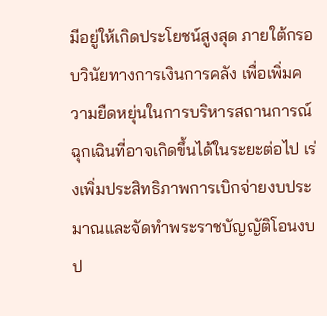มีอยู่ให้เกิดประโยชน์สูงสุด ภายใต้กรอบวินัยทางการเงินการคลัง เพื่อเพิ่มความยืดหยุ่นในการบริหารสถานการณ์ฉุกเฉินที่อาจเกิดขึ้นได้ในระยะต่อไป เร่งเพิ่มประสิทธิภาพการเบิกจ่ายงบประมาณและจัดทำพระราชบัญญัติโอนงบป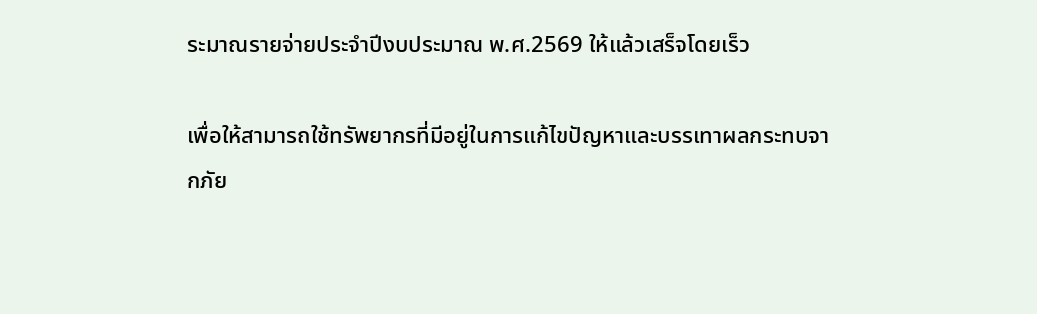ระมาณรายจ่ายประจำปีงบประมาณ พ.ศ.2569 ให้แล้วเสร็จโดยเร็ว

เพื่อให้สามารถใช้ทรัพยากรที่มีอยู่ในการแก้ไขปัญหาและบรรเทาผลกระทบจากภัย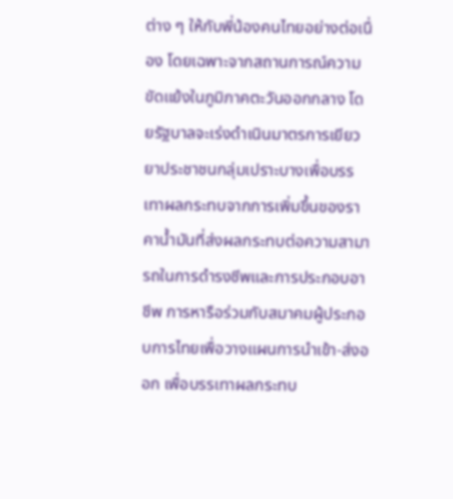ต่าง ๆ ให้กับพี่น้องคนไทยอย่างต่อเนื่อง โดยเฉพาะจากสถานการณ์ความขัดแย้งในภูมิภาคตะวันออกกลาง โดยรัฐบาลจะเร่งดำเนินมาตรการเยียวยาประชาชนกลุ่มเปราะบางเพื่อบรรเทาผลกระทบจากการเพิ่มขึ้นของราคาน้ำมันที่ส่งผลกระทบต่อความสามารถในการดำรงชีพและการประกอบอาชีพ การหารือร่วมกับสมาคมผู้ประกอบการไทยเพื่อวางแผนการนำเข้า-ส่งออก เพื่อบรรเทาผลกระทบ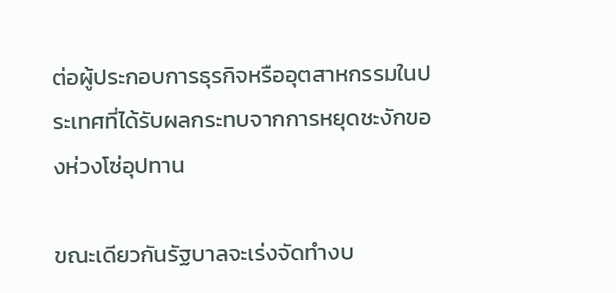ต่อผู้ประกอบการธุรกิจหรืออุตสาหกรรมในประเทศที่ได้รับผลกระทบจากการหยุดชะงักของห่วงโซ่อุปทาน

ขณะเดียวกันรัฐบาลจะเร่งจัดทำงบ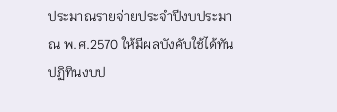ประมาณรายจ่ายประจำปีงบประมาณ พ.ศ.2570 ให้มีผลบังคับใช้ได้ทันปฏิทินงบป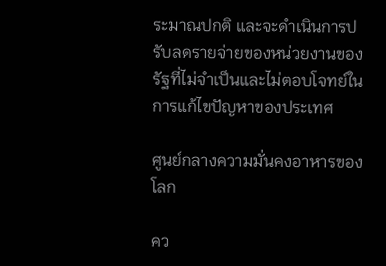ระมาณปกติ และจะดำเนินการปรับลดรายจ่ายของหน่วยงานของรัฐที่ไม่จำเป็นและไม่ตอบโจทย์ในการแก้ไขปัญหาของประเทศ

ศูนย์กลางความมั่นคงอาหารของโลก

คว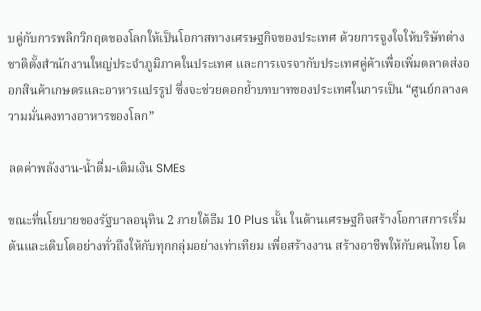บคู่กับการพลิกวิกฤตของโลกให้เป็นโอกาสทางเศรษฐกิจของประเทศ ด้วยการจูงใจให้บริษัทต่างชาติตั้งสำนักงานใหญ่ประจำภูมิภาคในประเทศ และการเจรจากับประเทศคู่ค้าเพื่อเพิ่มตลาดส่งออกสินค้าเกษตรและอาหารแปรรูป ซึ่งจะช่วยตอกย้ำบทบาทของประเทศในการเป็น “ศูนย์กลางความมั่นคงทางอาหารของโลก”

ลดค่าพลังงาน-น้ำดื่ม-เติมเงิน SMEs

ขณะที่นโยบายของรัฐบาลอนุทิน 2 ภายใต้ธีม 10 Plus นั้น ในด้านเศรษฐกิจสร้างโอกาสการเริ่มต้นและเติบโตอย่างทั่วถึงให้กับทุกกลุ่มอย่างเท่าเทียม เพื่อสร้างงาน สร้างอาชีพให้กับคนไทย โด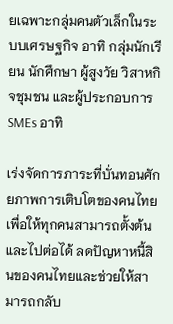ยเฉพาะกลุ่มคนตัวเล็กในระบบเศรษฐกิจ อาทิ กลุ่มนักเรียน นักศึกษา ผู้สูงวัย วิสาหกิจชุมชน และผู้ประกอบการ SMEs อาทิ

เร่งจัดการภาระที่บั่นทอนศักยภาพการเติบโตของคนไทย เพื่อให้ทุกคนสามารถตั้งต้นและไปต่อได้ ลดปัญหาหนี้สินของคนไทยและช่วยให้สามารถกลับ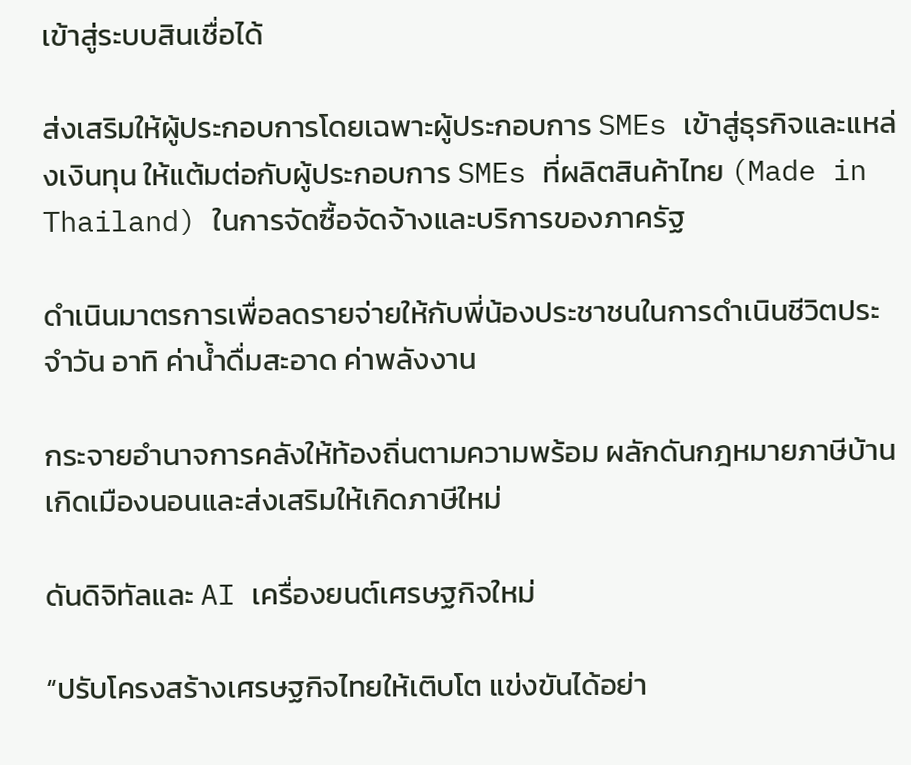เข้าสู่ระบบสินเชื่อได้

ส่งเสริมให้ผู้ประกอบการโดยเฉพาะผู้ประกอบการ SMEs เข้าสู่ธุรกิจและแหล่งเงินทุน ให้แต้มต่อกับผู้ประกอบการ SMEs ที่ผลิตสินค้าไทย (Made in Thailand) ในการจัดซื้อจัดจ้างและบริการของภาครัฐ

ดำเนินมาตรการเพื่อลดรายจ่ายให้กับพี่น้องประชาชนในการดำเนินชีวิตประจำวัน อาทิ ค่าน้ำดื่มสะอาด ค่าพลังงาน

กระจายอำนาจการคลังให้ท้องถิ่นตามความพร้อม ผลักดันกฎหมายภาษีบ้านเกิดเมืองนอนและส่งเสริมให้เกิดภาษีใหม่

ดันดิจิทัลและ AI เครื่องยนต์เศรษฐกิจใหม่

“ปรับโครงสร้างเศรษฐกิจไทยให้เติบโต แข่งขันได้อย่า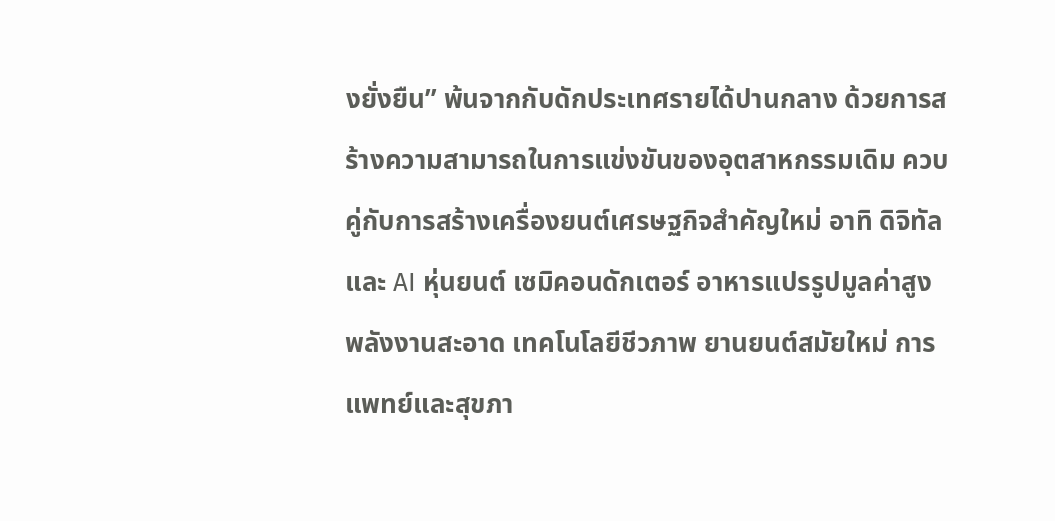งยั่งยืน” พ้นจากกับดักประเทศรายได้ปานกลาง ด้วยการสร้างความสามารถในการแข่งขันของอุตสาหกรรมเดิม ควบคู่กับการสร้างเครื่องยนต์เศรษฐกิจสำคัญใหม่ อาทิ ดิจิทัลและ AI หุ่นยนต์ เซมิคอนดักเตอร์ อาหารแปรรูปมูลค่าสูง พลังงานสะอาด เทคโนโลยีชีวภาพ ยานยนต์สมัยใหม่ การแพทย์และสุขภา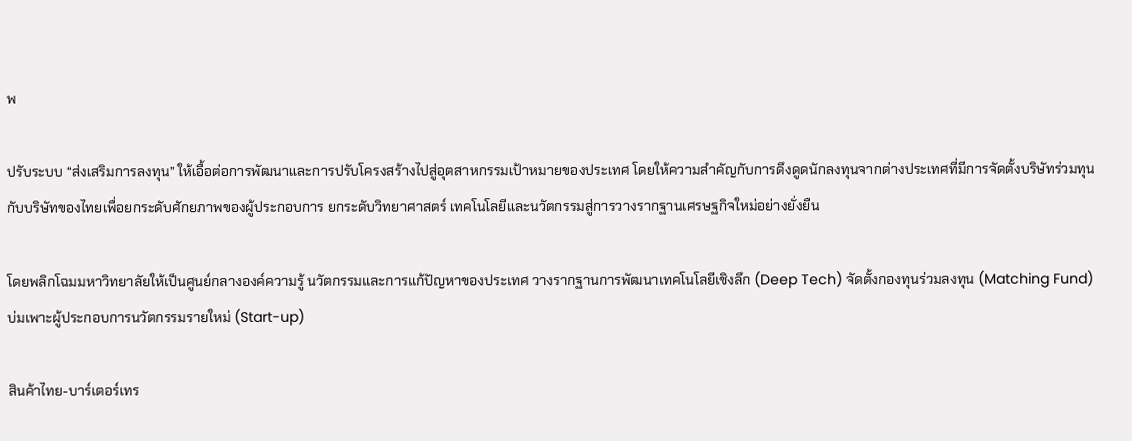พ

ปรับระบบ “ส่งเสริมการลงทุน” ให้เอื้อต่อการพัฒนาและการปรับโครงสร้างไปสู่อุตสาหกรรมเป้าหมายของประเทศ โดยให้ความสำคัญกับการดึงดูดนักลงทุนจากต่างประเทศที่มีการจัดตั้งบริษัทร่วมทุนกับบริษัทของไทยเพื่อยกระดับศักยภาพของผู้ประกอบการ ยกระดับวิทยาศาสตร์ เทคโนโลยีและนวัตกรรมสู่การวางรากฐานเศรษฐกิจใหม่อย่างยั่งยืน

โดยพลิกโฉมมหาวิทยาลัยให้เป็นศูนย์กลางองค์ความรู้ นวัตกรรมและการแก้ปัญหาของประเทศ วางรากฐานการพัฒนาเทคโนโลยีเชิงลึก (Deep Tech) จัดตั้งกองทุนร่วมลงทุน (Matching Fund) บ่มเพาะผู้ประกอบการนวัตกรรมรายใหม่ (Start-up)

สินค้าไทย-บาร์เตอร์เทร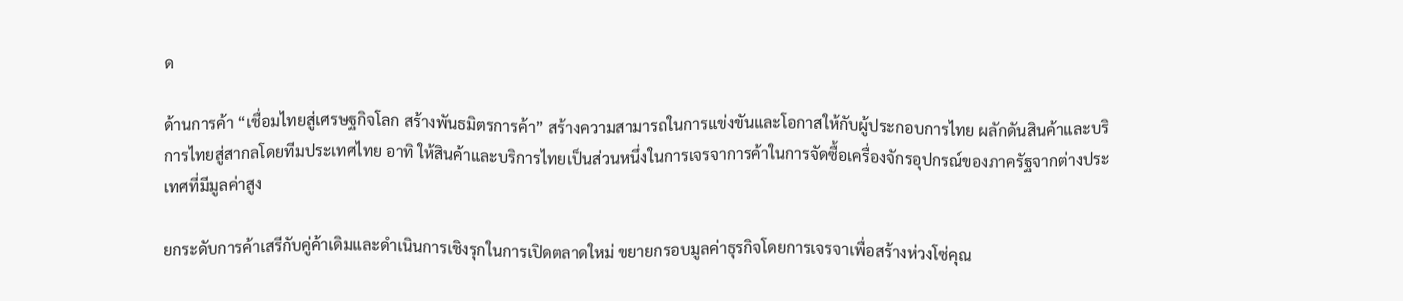ด

ด้านการค้า “เชื่อมไทยสู่เศรษฐกิจโลก สร้างพันธมิตรการค้า” สร้างความสามารถในการแข่งขันและโอกาสให้กับผู้ประกอบการไทย ผลักดันสินค้าและบริการไทยสู่สากลโดยทีมประเทศไทย อาทิ ให้สินค้าและบริการไทยเป็นส่วนหนึ่งในการเจรจาการค้าในการจัดซื้อเครื่องจักรอุปกรณ์ของภาครัฐจากต่างประเทศที่มีมูลค่าสูง

ยกระดับการค้าเสรีกับคู่ค้าเดิมและดำเนินการเชิงรุกในการเปิดตลาดใหม่ ขยายกรอบมูลค่าธุรกิจโดยการเจรจาเพื่อสร้างห่วงโซ่คุณ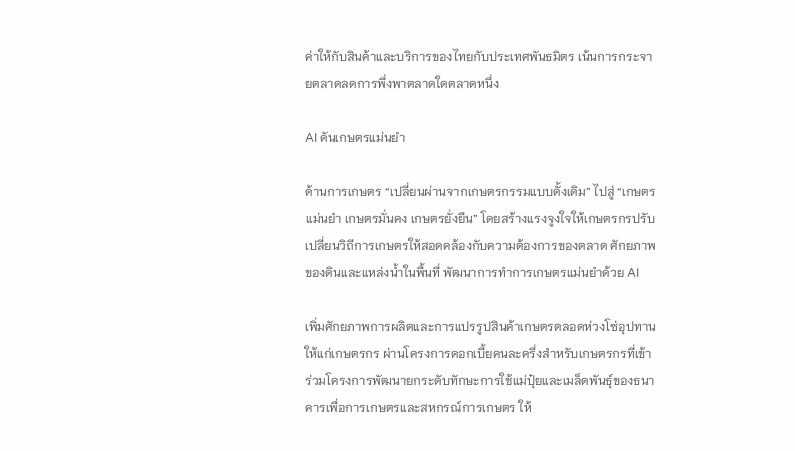ค่าให้กับสินค้าและบริการของไทยกับประเทศพันธมิตร เน้นการกระจายตลาดลดการพึ่งพาตลาดใดตลาดหนึ่ง

AI ดันเกษตรแม่นยำ

ด้านการเกษตร “เปลี่ยนผ่านจากเกษตรกรรมแบบดั้งเดิม” ไปสู่ “เกษตรแม่นยำ เกษตรมั่นคง เกษตรยั่งยืน” โดยสร้างแรงจูงใจให้เกษตรกรปรับเปลี่ยนวิถีการเกษตรให้สอดคล้องกับความต้องการของตลาด ศักยภาพของดินและแหล่งน้ำในพื้นที่ พัฒนาการทำการเกษตรแม่นยำด้วย AI

เพิ่มศักยภาพการผลิตและการแปรรูปสินค้าเกษตรตลอดห่วงโซ่อุปทานให้แก่เกษตรกร ผ่านโครงการดอกเบี้ยคนละครึ่งสำหรับเกษตรกรที่เข้าร่วมโครงการพัฒนายกระดับทักษะการใช้แม่ปุ๋ยและเมล็ดพันธุ์ของธนาคารเพื่อการเกษตรและสหกรณ์การเกษตร ให้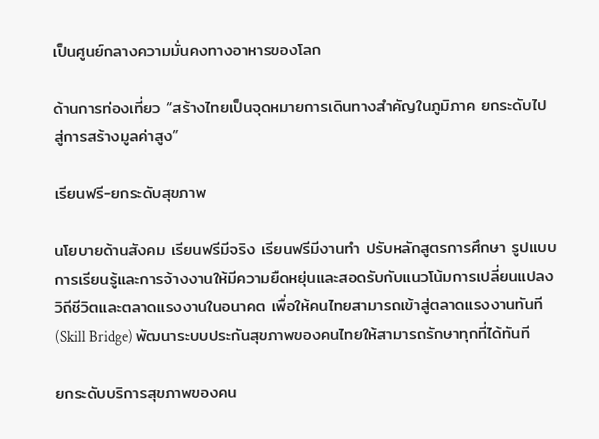เป็นศูนย์กลางความมั่นคงทางอาหารของโลก

ด้านการท่องเที่ยว “สร้างไทยเป็นจุดหมายการเดินทางสำคัญในภูมิภาค ยกระดับไปสู่การสร้างมูลค่าสูง”

เรียนฟรี-ยกระดับสุขภาพ

นโยบายด้านสังคม เรียนฟรีมีจริง เรียนฟรีมีงานทำ ปรับหลักสูตรการศึกษา รูปแบบการเรียนรู้และการจ้างงานให้มีความยืดหยุ่นและสอดรับกับแนวโน้มการเปลี่ยนแปลงวิถีชีวิตและตลาดแรงงานในอนาคต เพื่อให้คนไทยสามารถเข้าสู่ตลาดแรงงานทันที (Skill Bridge) พัฒนาระบบประกันสุขภาพของคนไทยให้สามารถรักษาทุกที่ได้ทันที

ยกระดับบริการสุขภาพของคน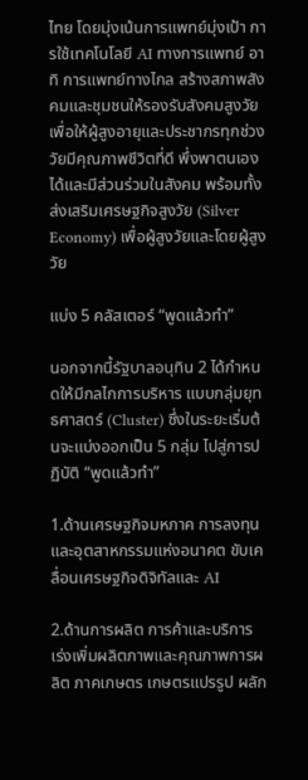ไทย โดยมุ่งเน้นการแพทย์มุ่งเป้า การใช้เทคโนโลยี AI ทางการแพทย์ อาทิ การแพทย์ทางไกล สร้างสภาพสังคมและชุมชนให้รองรับสังคมสูงวัยเพื่อให้ผู้สูงอายุและประชากรทุกช่วงวัยมีคุณภาพชีวิตที่ดี พึ่งพาตนเองได้และมีส่วนร่วมในสังคม พร้อมทั้งส่งเสริมเศรษฐกิจสูงวัย (Silver Economy) เพื่อผู้สูงวัยและโดยผู้สูงวัย

แบ่ง 5 คลัสเตอร์ “พูดแล้วทำ”

นอกจากนี้รัฐบาลอนุทิน 2 ได้กำหนดให้มีกลไกการบริหาร แบบกลุ่มยุทธศาสตร์ (Cluster) ซึ่งในระยะเริ่มต้นจะแบ่งออกเป็น 5 กลุ่ม ไปสู่การปฏิบัติ “พูดแล้วทำ”

1.ด้านเศรษฐกิจมหภาค การลงทุน และอุตสาหกรรมแห่งอนาคต ขับเคลื่อนเศรษฐกิจดิจิทัลและ AI

2.ด้านการผลิต การค้าและบริการ เร่งเพิ่มผลิตภาพและคุณภาพการผลิต ภาคเกษตร เกษตรแปรรูป ผลัก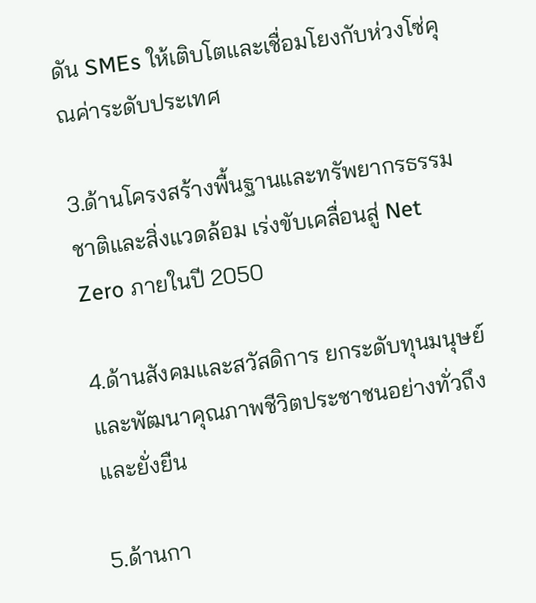ดัน SMEs ให้เติบโตและเชื่อมโยงกับห่วงโซ่คุณค่าระดับประเทศ

3.ด้านโครงสร้างพื้นฐานและทรัพยากรธรรมชาติและสิ่งแวดล้อม เร่งขับเคลื่อนสู่ Net Zero ภายในปี 2050

4.ด้านสังคมและสวัสดิการ ยกระดับทุนมนุษย์และพัฒนาคุณภาพชีวิตประชาชนอย่างทั่วถึงและยั่งยืน

5.ด้านกา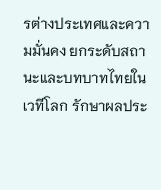รต่างประเทศและความมั่นคง ยกระดับสถานะและบทบาทไทยในเวทีโลก รักษาผลประ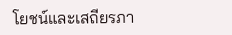โยชน์และเสถียรภา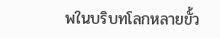พในบริบทโลกหลายขั้ว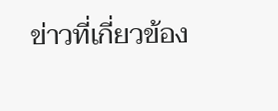ข่าวที่เกี่ยวข้อง